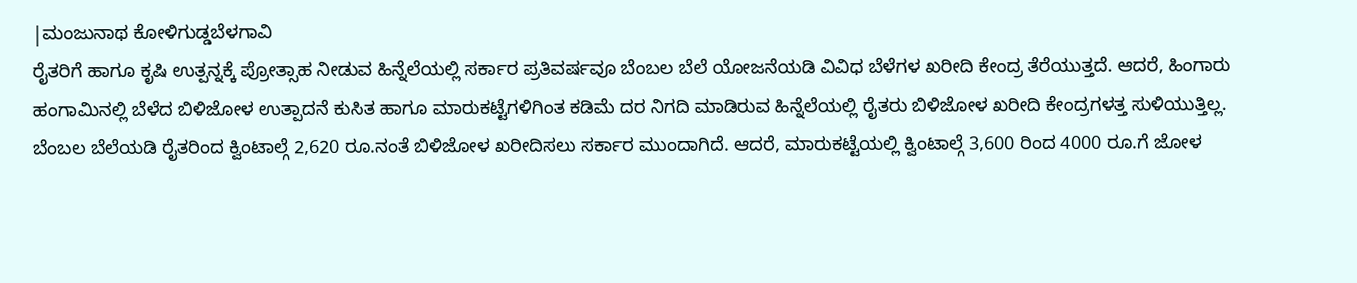|ಮಂಜುನಾಥ ಕೋಳಿಗುಡ್ಡಬೆಳಗಾವಿ
ರೈತರಿಗೆ ಹಾಗೂ ಕೃಷಿ ಉತ್ಪನ್ನಕ್ಕೆ ಪ್ರೋತ್ಸಾಹ ನೀಡುವ ಹಿನ್ನೆಲೆಯಲ್ಲಿ ಸರ್ಕಾರ ಪ್ರತಿವರ್ಷವೂ ಬೆಂಬಲ ಬೆಲೆ ಯೋಜನೆಯಡಿ ವಿವಿಧ ಬೆಳೆಗಳ ಖರೀದಿ ಕೇಂದ್ರ ತೆರೆಯುತ್ತದೆ. ಆದರೆ, ಹಿಂಗಾರು ಹಂಗಾಮಿನಲ್ಲಿ ಬೆಳೆದ ಬಿಳಿಜೋಳ ಉತ್ಪಾದನೆ ಕುಸಿತ ಹಾಗೂ ಮಾರುಕಟ್ಟೆಗಳಿಗಿಂತ ಕಡಿಮೆ ದರ ನಿಗದಿ ಮಾಡಿರುವ ಹಿನ್ನೆಲೆಯಲ್ಲಿ ರೈತರು ಬಿಳಿಜೋಳ ಖರೀದಿ ಕೇಂದ್ರಗಳತ್ತ ಸುಳಿಯುತ್ತಿಲ್ಲ.
ಬೆಂಬಲ ಬೆಲೆಯಡಿ ರೈತರಿಂದ ಕ್ವಿಂಟಾಲ್ಗೆ 2,620 ರೂ.ನಂತೆ ಬಿಳಿಜೋಳ ಖರೀದಿಸಲು ಸರ್ಕಾರ ಮುಂದಾಗಿದೆ. ಆದರೆ, ಮಾರುಕಟ್ಟೆಯಲ್ಲಿ ಕ್ವಿಂಟಾಲ್ಗೆ 3,600 ರಿಂದ 4000 ರೂ.ಗೆ ಜೋಳ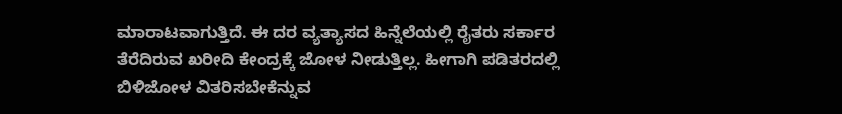ಮಾರಾಟವಾಗುತ್ತಿದೆ. ಈ ದರ ವ್ಯತ್ಯಾಸದ ಹಿನ್ನೆಲೆಯಲ್ಲಿ ರೈತರು ಸರ್ಕಾರ ತೆರೆದಿರುವ ಖರೀದಿ ಕೇಂದ್ರಕ್ಕೆ ಜೋಳ ನೀಡುತ್ತಿಲ್ಲ. ಹೀಗಾಗಿ ಪಡಿತರದಲ್ಲಿ ಬಿಳಿಜೋಳ ವಿತರಿಸಬೇಕೆನ್ನುವ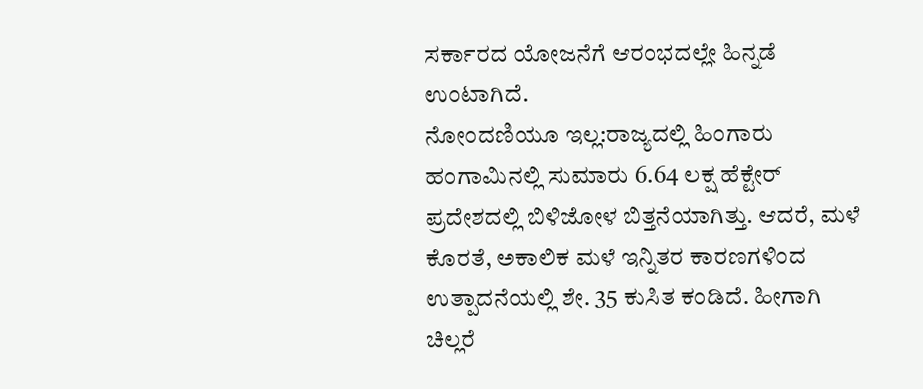ಸರ್ಕಾರದ ಯೋಜನೆಗೆ ಆರಂಭದಲ್ಲೇ ಹಿನ್ನಡೆ ಉಂಟಾಗಿದೆ.
ನೋಂದಣಿಯೂ ಇಲ್ಲ:ರಾಜ್ಯದಲ್ಲಿ ಹಿಂಗಾರು ಹಂಗಾಮಿನಲ್ಲಿ ಸುಮಾರು 6.64 ಲಕ್ಷ ಹೆಕ್ಟೇರ್ ಪ್ರದೇಶದಲ್ಲಿ ಬಿಳಿಜೋಳ ಬಿತ್ತನೆಯಾಗಿತ್ತು. ಆದರೆ, ಮಳೆ ಕೊರತೆ, ಅಕಾಲಿಕ ಮಳೆ ಇನ್ನಿತರ ಕಾರಣಗಳಿಂದ ಉತ್ಪಾದನೆಯಲ್ಲಿ ಶೇ. 35 ಕುಸಿತ ಕಂಡಿದೆ. ಹೀಗಾಗಿ ಚಿಲ್ಲರೆ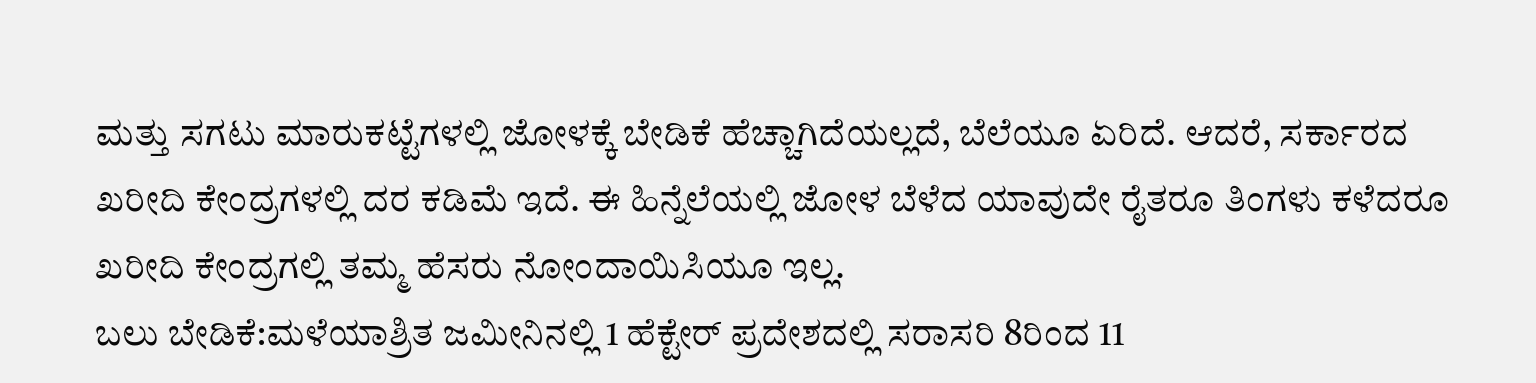ಮತ್ತು ಸಗಟು ಮಾರುಕಟ್ಟೆಗಳಲ್ಲಿ ಜೋಳಕ್ಕೆ ಬೇಡಿಕೆ ಹೆಚ್ಚಾಗಿದೆಯಲ್ಲದೆ, ಬೆಲೆಯೂ ಏರಿದೆ. ಆದರೆ, ಸರ್ಕಾರದ ಖರೀದಿ ಕೇಂದ್ರಗಳಲ್ಲಿ ದರ ಕಡಿಮೆ ಇದೆ. ಈ ಹಿನ್ನೆಲೆಯಲ್ಲಿ ಜೋಳ ಬೆಳೆದ ಯಾವುದೇ ರೈತರೂ ತಿಂಗಳು ಕಳೆದರೂ ಖರೀದಿ ಕೇಂದ್ರಗಲ್ಲಿ ತಮ್ಮ ಹೆಸರು ನೋಂದಾಯಿಸಿಯೂ ಇಲ್ಲ.
ಬಲು ಬೇಡಿಕೆ:ಮಳೆಯಾಶ್ರಿತ ಜಮೀನಿನಲ್ಲಿ 1 ಹೆಕ್ಟೇರ್ ಪ್ರದೇಶದಲ್ಲಿ ಸರಾಸರಿ 8ರಿಂದ 11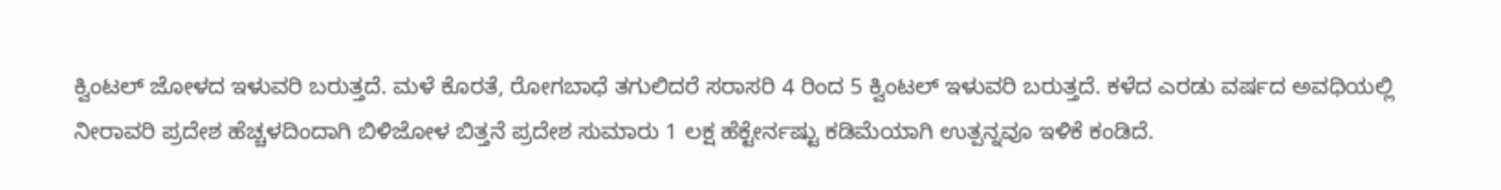ಕ್ವಿಂಟಲ್ ಜೋಳದ ಇಳುವರಿ ಬರುತ್ತದೆ. ಮಳೆ ಕೊರತೆ, ರೋಗಬಾಧೆ ತಗುಲಿದರೆ ಸರಾಸರಿ 4 ರಿಂದ 5 ಕ್ವಿಂಟಲ್ ಇಳುವರಿ ಬರುತ್ತದೆ. ಕಳೆದ ಎರಡು ವರ್ಷದ ಅವಧಿಯಲ್ಲಿ ನೀರಾವರಿ ಪ್ರದೇಶ ಹೆಚ್ಚಳದಿಂದಾಗಿ ಬಿಳಿಜೋಳ ಬಿತ್ತನೆ ಪ್ರದೇಶ ಸುಮಾರು 1 ಲಕ್ಷ ಹೆಕ್ಟೇರ್ನಷ್ಟು ಕಡಿಮೆಯಾಗಿ ಉತ್ಪನ್ನವೂ ಇಳಿಕೆ ಕಂಡಿದೆ.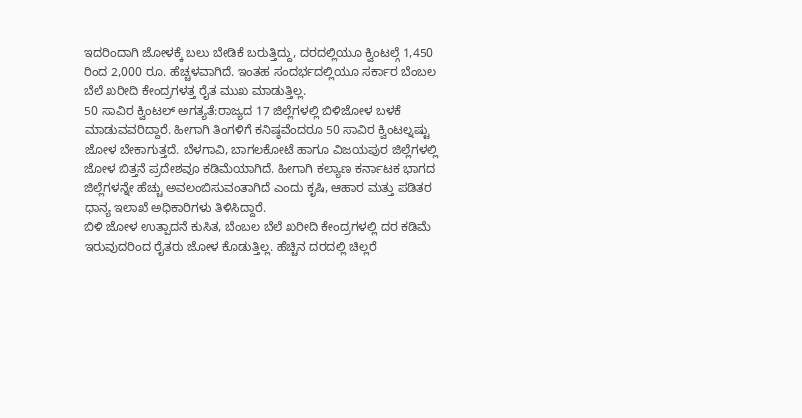ಇದರಿಂದಾಗಿ ಜೋಳಕ್ಕೆ ಬಲು ಬೇಡಿಕೆ ಬರುತ್ತಿದ್ದು, ದರದಲ್ಲಿಯೂ ಕ್ವಿಂಟಲ್ಗೆ 1,450 ರಿಂದ 2,000 ರೂ. ಹೆಚ್ಚಳವಾಗಿದೆ. ಇಂತಹ ಸಂದರ್ಭದಲ್ಲಿಯೂ ಸರ್ಕಾರ ಬೆಂಬಲ ಬೆಲೆ ಖರೀದಿ ಕೇಂದ್ರಗಳತ್ತ ರೈತ ಮುಖ ಮಾಡುತ್ತಿಲ್ಲ.
50 ಸಾವಿರ ಕ್ವಿಂಟಲ್ ಅಗತ್ಯತೆ:ರಾಜ್ಯದ 17 ಜಿಲ್ಲೆಗಳಲ್ಲಿ ಬಿಳಿಜೋಳ ಬಳಕೆ ಮಾಡುವವರಿದ್ದಾರೆ. ಹೀಗಾಗಿ ತಿಂಗಳಿಗೆ ಕನಿಷ್ಠವೆಂದರೂ 50 ಸಾವಿರ ಕ್ವಿಂಟಲ್ನಷ್ಟು ಜೋಳ ಬೇಕಾಗುತ್ತದೆ. ಬೆಳಗಾವಿ, ಬಾಗಲಕೋಟೆ ಹಾಗೂ ವಿಜಯಪುರ ಜಿಲ್ಲೆಗಳಲ್ಲಿ ಜೋಳ ಬಿತ್ತನೆ ಪ್ರದೇಶವೂ ಕಡಿಮೆಯಾಗಿದೆ. ಹೀಗಾಗಿ ಕಲ್ಯಾಣ ಕರ್ನಾಟಕ ಭಾಗದ ಜಿಲ್ಲೆಗಳನ್ನೇ ಹೆಚ್ಚು ಅವಲಂಬಿಸುವಂತಾಗಿದೆ ಎಂದು ಕೃಷಿ, ಆಹಾರ ಮತ್ತು ಪಡಿತರ ಧಾನ್ಯ ಇಲಾಖೆ ಅಧಿಕಾರಿಗಳು ತಿಳಿಸಿದ್ದಾರೆ.
ಬಿಳಿ ಜೋಳ ಉತ್ಪಾದನೆ ಕುಸಿತ, ಬೆಂಬಲ ಬೆಲೆ ಖರೀದಿ ಕೇಂದ್ರಗಳಲ್ಲಿ ದರ ಕಡಿಮೆ ಇರುವುದರಿಂದ ರೈತರು ಜೋಳ ಕೊಡುತ್ತಿಲ್ಲ. ಹೆಚ್ಚಿನ ದರದಲ್ಲಿ ಚಿಲ್ಲರೆ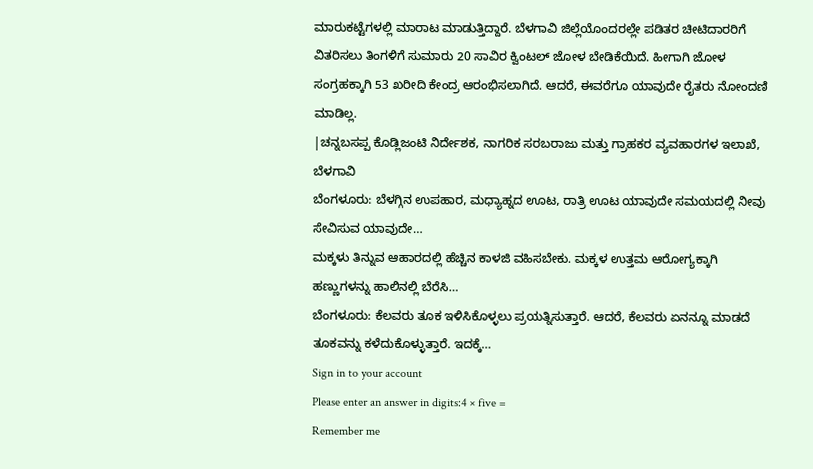ಮಾರುಕಟ್ಟೆಗಳಲ್ಲಿ ಮಾರಾಟ ಮಾಡುತ್ತಿದ್ದಾರೆ. ಬೆಳಗಾವಿ ಜಿಲ್ಲೆಯೊಂದರಲ್ಲೇ ಪಡಿತರ ಚೀಟಿದಾರರಿಗೆ ವಿತರಿಸಲು ತಿಂಗಳಿಗೆ ಸುಮಾರು 20 ಸಾವಿರ ಕ್ವಿಂಟಲ್ ಜೋಳ ಬೇಡಿಕೆಯಿದೆ. ಹೀಗಾಗಿ ಜೋಳ ಸಂಗ್ರಹಕ್ಕಾಗಿ 53 ಖರೀದಿ ಕೇಂದ್ರ ಆರಂಭಿಸಲಾಗಿದೆ. ಆದರೆ, ಈವರೆಗೂ ಯಾವುದೇ ರೈತರು ನೋಂದಣಿ ಮಾಡಿಲ್ಲ.
|ಚನ್ನಬಸಪ್ಪ ಕೊಡ್ಲಿಜಂಟಿ ನಿರ್ದೇಶಕ, ನಾಗರಿಕ ಸರಬರಾಜು ಮತ್ತು ಗ್ರಾಹಕರ ವ್ಯವಹಾರಗಳ ಇಲಾಖೆ, ಬೆಳಗಾವಿ
ಬೆಂಗಳೂರು: ಬೆಳಗ್ಗಿನ ಉಪಹಾರ, ಮಧ್ಯಾಹ್ನದ ಊಟ, ರಾತ್ರಿ ಊಟ ಯಾವುದೇ ಸಮಯದಲ್ಲಿ ನೀವು ಸೇವಿಸುವ ಯಾವುದೇ…
ಮಕ್ಕಳು ತಿನ್ನುವ ಆಹಾರದಲ್ಲಿ ಹೆಚ್ಚಿನ ಕಾಳಜಿ ವಹಿಸಬೇಕು. ಮಕ್ಕಳ ಉತ್ತಮ ಆರೋಗ್ಯಕ್ಕಾಗಿ ಹಣ್ಣುಗಳನ್ನು ಹಾಲಿನಲ್ಲಿ ಬೆರೆಸಿ…
ಬೆಂಗಳೂರು: ಕೆಲವರು ತೂಕ ಇಳಿಸಿಕೊಳ್ಳಲು ಪ್ರಯತ್ನಿಸುತ್ತಾರೆ. ಆದರೆ, ಕೆಲವರು ಏನನ್ನೂ ಮಾಡದೆ ತೂಕವನ್ನು ಕಳೆದುಕೊಳ್ಳುತ್ತಾರೆ. ಇದಕ್ಕೆ…
Sign in to your account
Please enter an answer in digits:4 × five =
Remember me